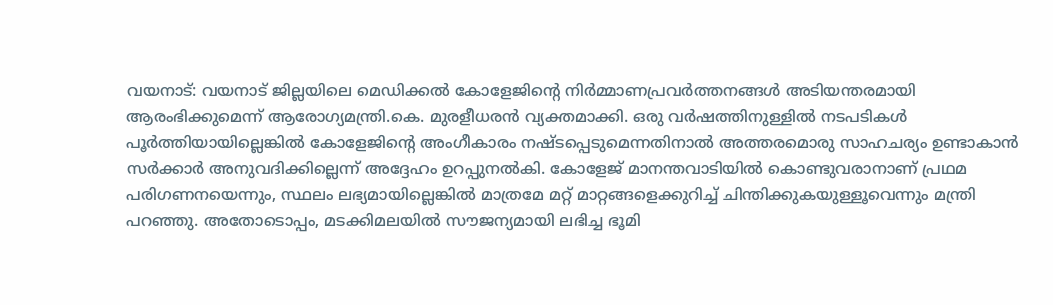വയനാട്: വയനാട് ജില്ലയിലെ മെഡിക്കൽ കോളേജിൻ്റെ നിർമ്മാണപ്രവർത്തനങ്ങൾ അടിയന്തരമായി ആരംഭിക്കുമെന്ന് ആരോഗ്യമന്ത്രി.കെ. മുരളീധരൻ വ്യക്തമാക്കി. ഒരു വർഷത്തിനുള്ളിൽ നടപടികൾ പൂർത്തിയായില്ലെങ്കിൽ കോളേജിൻ്റെ അംഗീകാരം നഷ്ടപ്പെടുമെന്നതിനാൽ അത്തരമൊരു സാഹചര്യം ഉണ്ടാകാൻ സർക്കാർ അനുവദിക്കില്ലെന്ന് അദ്ദേഹം ഉറപ്പുനൽകി. കോളേജ് മാനന്തവാടിയിൽ കൊണ്ടുവരാനാണ് പ്രഥമ പരിഗണനയെന്നും, സ്ഥലം ലഭ്യമായില്ലെങ്കിൽ മാത്രമേ മറ്റ് മാറ്റങ്ങളെക്കുറിച്ച് ചിന്തിക്കുകയുള്ളൂവെന്നും മന്ത്രി പറഞ്ഞു. അതോടൊപ്പം, മടക്കിമലയിൽ സൗജന്യമായി ലഭിച്ച ഭൂമി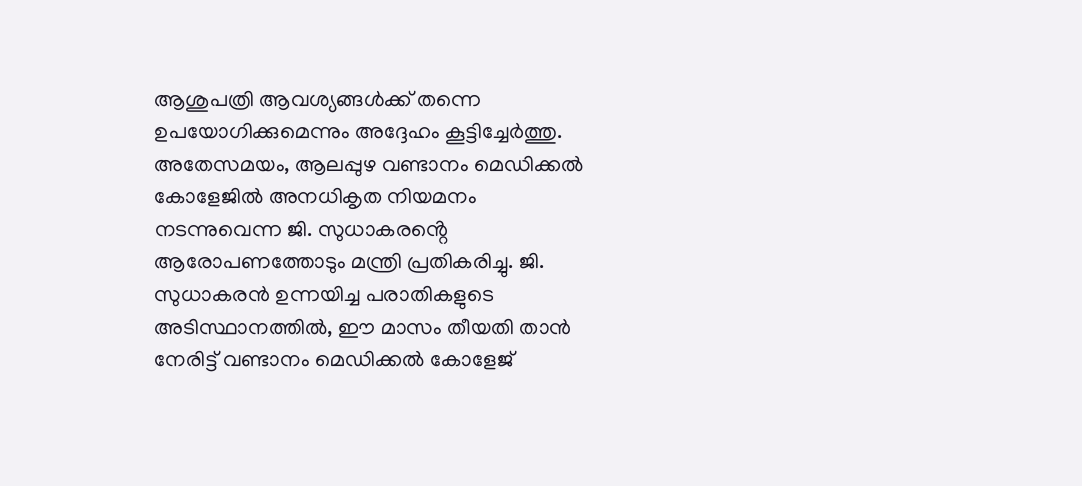ആശുപത്രി ആവശ്യങ്ങൾക്ക് തന്നെ ഉപയോഗിക്കുമെന്നും അദ്ദേഹം കൂട്ടിച്ചേർത്തു.
അതേസമയം, ആലപ്പുഴ വണ്ടാനം മെഡിക്കൽ കോളേജിൽ അനധികൃത നിയമനം നടന്നുവെന്ന ജി. സുധാകരൻ്റെ ആരോപണത്തോടും മന്ത്രി പ്രതികരിച്ചു. ജി. സുധാകരൻ ഉന്നയിച്ച പരാതികളുടെ അടിസ്ഥാനത്തിൽ, ഈ മാസം തീയതി താൻ നേരിട്ട് വണ്ടാനം മെഡിക്കൽ കോളേജ്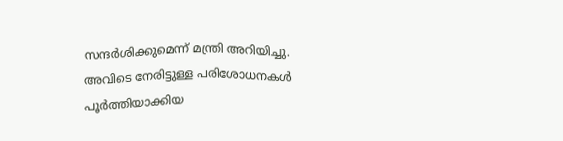സന്ദർശിക്കുമെന്ന് മന്ത്രി അറിയിച്ചു. അവിടെ നേരിട്ടുള്ള പരിശോധനകൾ പൂർത്തിയാക്കിയ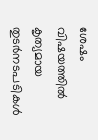ശേഷം വിഷയത്തിൽ കൃത്യമായ തുടർനടപടികൾ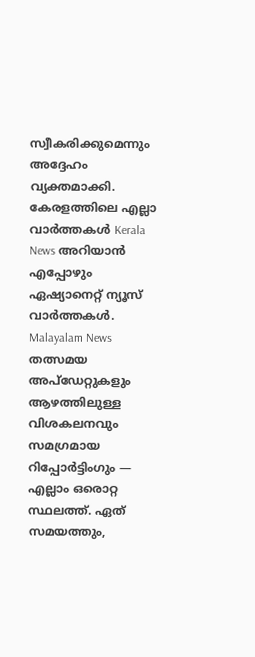സ്വീകരിക്കുമെന്നും അദ്ദേഹം വ്യക്തമാക്കി.
കേരളത്തിലെ എല്ലാ വാർത്തകൾ Kerala News അറിയാൻ എപ്പോഴും ഏഷ്യാനെറ്റ് ന്യൂസ് വാർത്തകൾ. Malayalam News തത്സമയ അപ്ഡേറ്റുകളും ആഴത്തിലുള്ള വിശകലനവും സമഗ്രമായ റിപ്പോർട്ടിംഗും — എല്ലാം ഒരൊറ്റ സ്ഥലത്ത്. ഏത് സമയത്തും,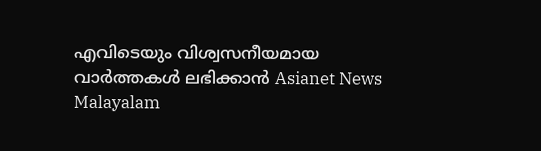എവിടെയും വിശ്വസനീയമായ വാർത്തകൾ ലഭിക്കാൻ Asianet News Malayalam